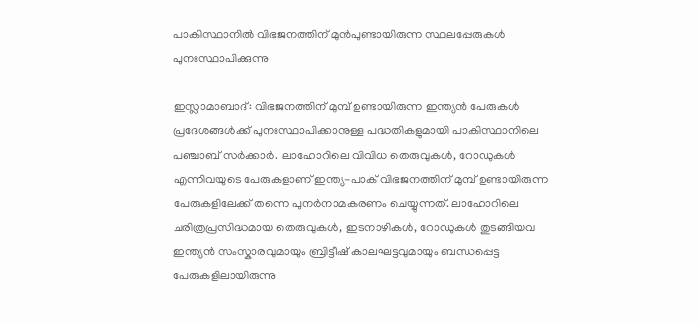പാകിസ്ഥാനിൽ വിഭജനത്തിന് മുൻപുണ്ടായിരുന്ന സ്ഥലപ്പേരുകൾ പുനഃസ്ഥാപിക്കുന്നു

ഇസ്ലാമാബാദ്: വിഭജനത്തിന് മുമ്പ് ഉണ്ടായിരുന്ന ഇന്ത്യൻ പേരുകൾ പ്രദേശങ്ങൾക്ക് പുനഃസ്ഥാപിക്കാനുള്ള പദ്ധതികളുമായി പാകിസ്ഥാനിലെ പഞ്ചാബ് സർക്കാർ. ലാഹോറിലെ വിവിധ തെരുവുകൾ, റോഡുകൾ എന്നിവയുടെ പേരുകളാണ് ഇന്ത്യ-പാക് വിഭജനത്തിന് മുമ്പ് ഉണ്ടായിരുന്ന പേരുകളിലേക്ക് തന്നെ പുനർനാമകരണം ചെയ്യുന്നത്. ലാഹോറിലെ ചരിത്രപ്രസിദ്ധമായ തെരുവുകൾ, ഇടനാഴികൾ, റോഡുകൾ തുടങ്ങിയവ ഇന്ത്യൻ സംസ്കാരവുമായും ബ്രിട്ടീഷ് കാലഘട്ടവുമായും ബന്ധപ്പെട്ട പേരുകളിലായിരുന്നു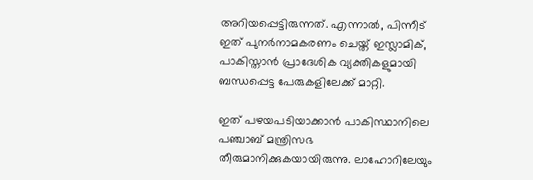അറിയപ്പെട്ടിരുന്നത്. എന്നാൽ, പിന്നീട് ഇത് പുനർനാമകരണം ചെയ്ത് ഇസ്ലാമിക്, പാകിസ്താൻ പ്രാദേശിക വ്യക്തികളുമായി ബന്ധപ്പെട്ട പേരുകളിലേക്ക് മാറ്റി.

ഇത് പഴയപടിയാക്കാൻ പാകിസ്ഥാനിലെ പഞ്ചാബ് മന്ത്രിസഭ തീരുമാനിക്കുകയായിരുന്നു. ലാഹോറിലേയും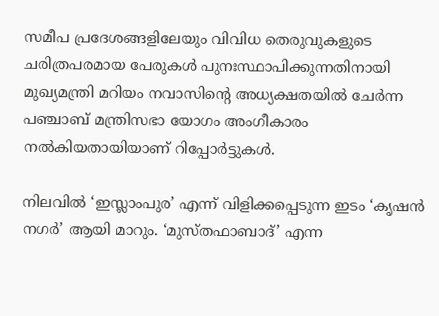സമീപ പ്രദേശങ്ങളിലേയും വിവിധ തെരുവുകളുടെ ചരിത്രപരമായ പേരുകൾ പുനഃസ്ഥാപിക്കുന്നതിനായി മുഖ്യമന്ത്രി മറിയം നവാസിന്റെ അധ്യക്ഷതയിൽ ചേർന്ന പഞ്ചാബ് മന്ത്രിസഭാ യോഗം അംഗീകാരം നൽകിയതായിയാണ് റിപ്പോർട്ടുകൾ.

നിലവിൽ ‘ഇസ്ലാംപുര’ എന്ന് വിളിക്കപ്പെടുന്ന ഇടം ‘കൃഷൻ നഗർ’ ആയി മാറും. ‘മുസ്തഫാബാദ്’ എന്ന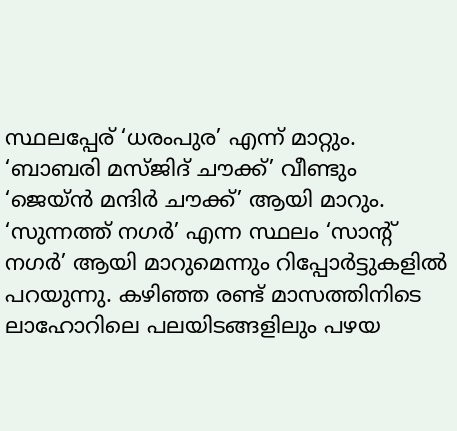സ്ഥലപ്പേര് ‘ധരംപുര’ എന്ന് മാറ്റും. ‘ബാബരി മസ്ജിദ് ചൗക്ക്’ വീണ്ടും ‘ജെയ്ൻ മന്ദിർ ചൗക്ക്’ ആയി മാറും. ‘സുന്നത്ത് നഗർ’ എന്ന സ്ഥലം ‘സാന്റ് നഗർ’ ആയി മാറുമെന്നും റിപ്പോർട്ടുകളിൽ പറയുന്നു. കഴിഞ്ഞ രണ്ട് മാസത്തിനിടെ ലാഹോറിലെ പലയിടങ്ങളിലും പഴയ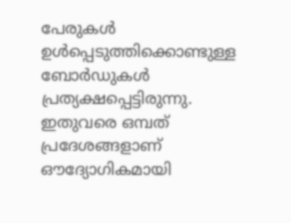പേരുകൾ ഉൾപ്പെടുത്തിക്കൊണ്ടുള്ള ബോർഡുകൾ പ്രത്യക്ഷപ്പെട്ടിരുന്നു. ഇതുവരെ ഒമ്പത് പ്രദേശങ്ങളാണ് ഔദ്യോഗികമായി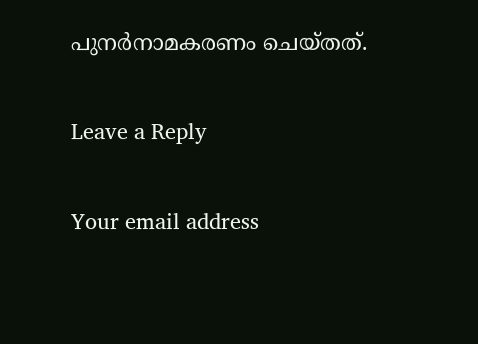പുനർനാമകരണം ചെയ്തത്.

Leave a Reply

Your email address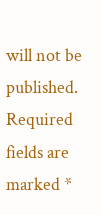will not be published. Required fields are marked *